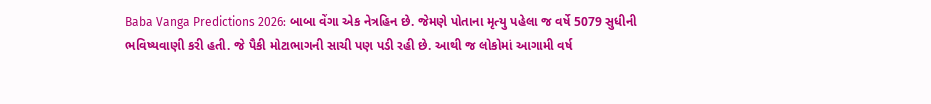Baba Vanga Predictions 2026: બાબા વેંગા એક નેત્રહિન છે. જેમણે પોતાના મૃત્યુ પહેલા જ વર્ષે 5079 સુધીની ભવિષ્યવાણી કરી હતી. જે પૈકી મોટાભાગની સાચી પણ પડી રહી છે. આથી જ લોકોમાં આગામી વર્ષ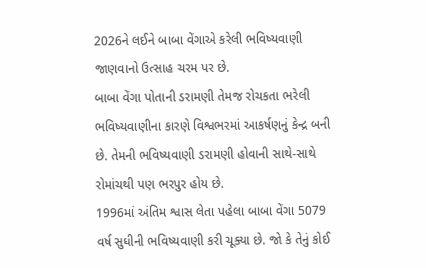2026ને લઈને બાબા વેંગાએ કરેલી ભવિષ્યવાણી જાણવાનો ઉત્સાહ ચરમ પર છે.
બાબા વેંગા પોતાની ડરામણી તેમજ રોચકતા ભરેલી ભવિષ્યવાણીના કારણે વિશ્વભરમાં આકર્ષણનું કેન્દ્ર બની છે. તેમની ભવિષ્યવાણી ડરામણી હોવાની સાથે-સાથે રોમાંચથી પણ ભરપુર હોય છે.
1996માં અંતિમ શ્વાસ લેતા પહેલા બાબા વેંગા 5079 વર્ષ સુધીની ભવિષ્યવાણી કરી ચૂક્યા છે. જો કે તેનું કોઈ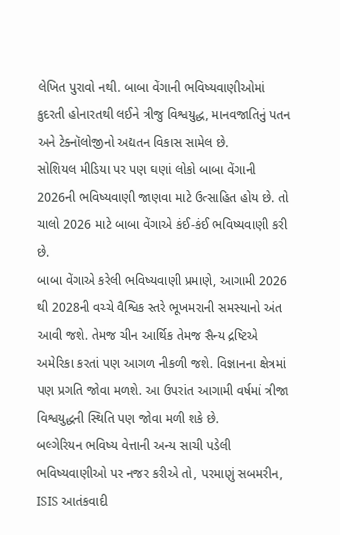લેખિત પુરાવો નથી. બાબા વેંગાની ભવિષ્યવાણીઓમાં કુદરતી હોનારતથી લઈને ત્રીજુ વિશ્વયુદ્ધ, માનવજાતિનું પતન અને ટેક્નૉલોજીનો અદ્યતન વિકાસ સામેલ છે.
સોશિયલ મીડિયા પર પણ ઘણાં લોકો બાબા વેંગાની 2026ની ભવિષ્યવાણી જાણવા માટે ઉત્સાહિત હોય છે. તો ચાલો 2026 માટે બાબા વેંગાએ કંઈ-કંઈ ભવિષ્યવાણી કરી છે.
બાબા વેંગાએ કરેલી ભવિષ્યવાણી પ્રમાણે, આગામી 2026 થી 2028ની વચ્ચે વૈશ્વિક સ્તરે ભૂખમરાની સમસ્યાનો અંત આવી જશે. તેમજ ચીન આર્થિક તેમજ સૈન્ય દ્રષ્ટિએ અમેરિકા કરતાં પણ આગળ નીકળી જશે. વિજ્ઞાનના ક્ષેત્રમાં પણ પ્રગતિ જોવા મળશે. આ ઉપરાંત આગામી વર્ષમાં ત્રીજા વિશ્વયુદ્ધની સ્થિતિ પણ જોવા મળી શકે છે.
બલ્ગેરિયન ભવિષ્ય વેત્તાની અન્ય સાચી પડેલી ભવિષ્યવાણીઓ પર નજર કરીએ તો, પરમાણું સબમરીન, ISIS આતંકવાદી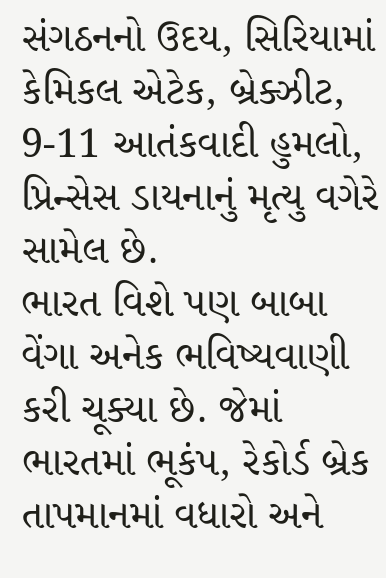સંગઠનનો ઉદય, સિરિયામાં કેમિકલ એટેક, બ્રેક્ઝીટ, 9-11 આતંકવાદી હુમલો, પ્રિન્સેસ ડાયનાનું મૃત્યુ વગેરે સામેલ છે.
ભારત વિશે પણ બાબા વેંગા અનેક ભવિષ્યવાણી કરી ચૂક્યા છે. જેમાં ભારતમાં ભૂકંપ, રેકોર્ડ બ્રેક તાપમાનમાં વધારો અને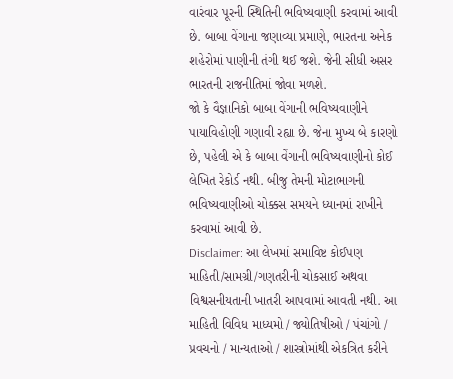વારંવાર પૂરની સ્થિતિની ભવિષ્યવાણી કરવામાં આવી છે. બાબા વેંગાના જણાવ્યા પ્રમાણે, ભારતના અનેક શહેરોમાં પાણીની તંગી થઈ જશે. જેની સીધી અસર ભારતની રાજનીતિમાં જોવા મળશે.
જો કે વૈજ્ઞાનિકો બાબા વેંગાની ભવિષ્યવાણીને પાયાવિહોણી ગણાવી રહ્યા છે. જેના મુખ્ય બે કારણો છે, પહેલી એ કે બાબા વેંગાની ભવિષ્યવાણીનો કોઈ લેખિત રેકોર્ડ નથી. બીજુ તેમની મોટાભાગની ભવિષ્યવાણીઓ ચોક્કસ સમયને ધ્યાનમાં રાખીને કરવામાં આવી છે.
Disclaimer: આ લેખમાં સમાવિષ્ટ કોઈપણ માહિતી/સામગ્રી/ગણતરીની ચોકસાઈ અથવા વિશ્વસનીયતાની ખાતરી આપવામાં આવતી નથી. આ માહિતી વિવિધ માધ્યમો / જ્યોતિષીઓ / પંચાંગો / પ્રવચનો / માન્યતાઓ / શાસ્ત્રોમાંથી એકત્રિત કરીને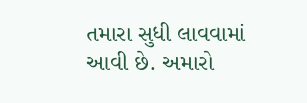તમારા સુધી લાવવામાં આવી છે. અમારો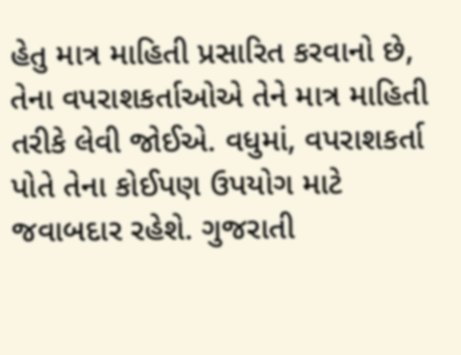હેતુ માત્ર માહિતી પ્રસારિત કરવાનો છે, તેના વપરાશકર્તાઓએ તેને માત્ર માહિતી તરીકે લેવી જોઈએ. વધુમાં, વપરાશકર્તા પોતે તેના કોઈપણ ઉપયોગ માટે જવાબદાર રહેશે. ગુજરાતી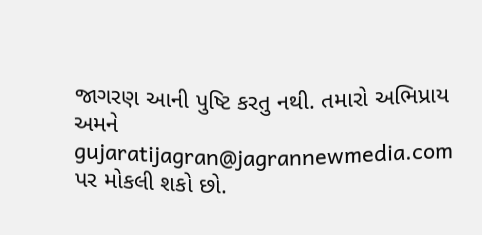જાગરણ આની પુષ્ટિ કરતુ નથી. તમારો અભિપ્રાય અમને gujaratijagran@jagrannewmedia.com પર મોકલી શકો છો.